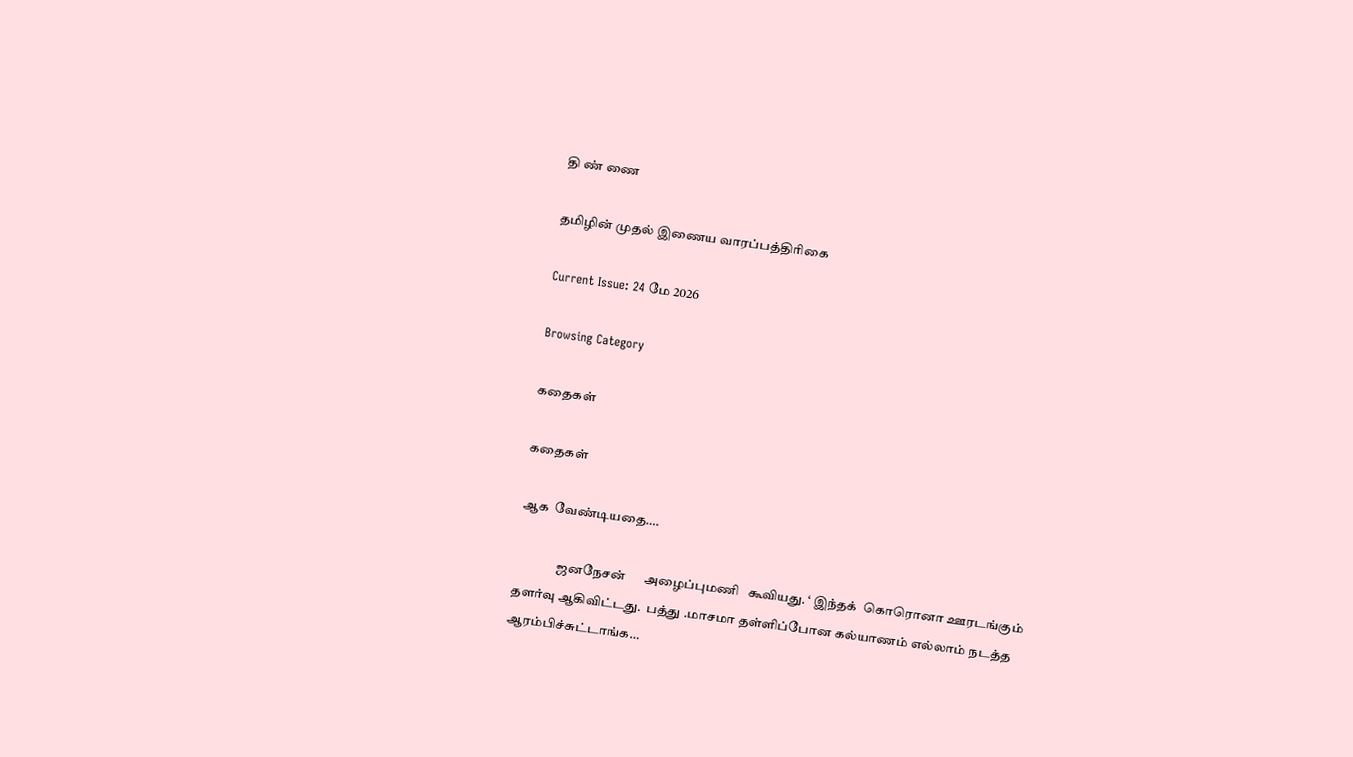தி ண் ணை

தமிழின் முதல் இணைய வாரப்பத்திரிகை

Current Issue: 24 மே 2026

Browsing Category

கதைகள்

கதைகள்

ஆக  வேண்டியதை….

                ஜனநேசன்      அழைப்புமணி   கூவியது. ‘ இந்தக்  கொரொனா ஊரடங்கும்  தளர்வு ஆகிவிட்டது.  பத்து .மாசமா தள்ளிப்போன கல்யாணம் எல்லாம் நடத்த  ஆரம்பிச்சுட்டாங்க…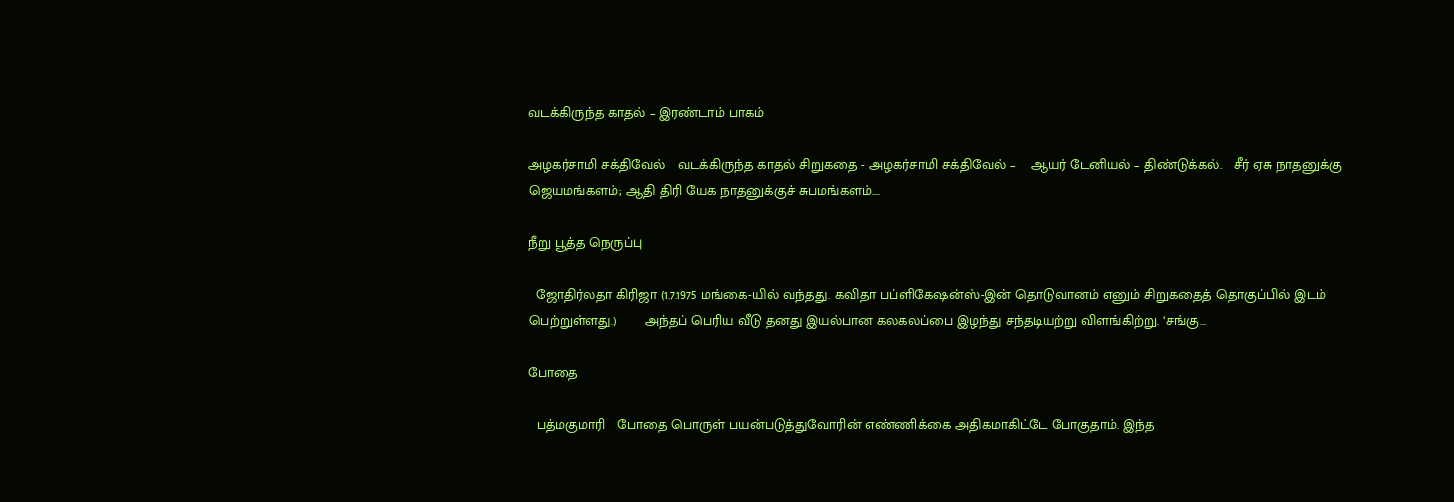வடக்கிருந்த காதல் – இரண்டாம் பாகம்

அழகர்சாமி சக்திவேல்   வடக்கிருந்த காதல் சிறுகதை - அழகர்சாமி சக்திவேல் –    ஆயர் டேனியல் – திண்டுக்கல்.   சீர் ஏசு நாதனுக்கு ஜெயமங்களம்; ஆதி திரி யேக நாதனுக்குச் சுபமங்களம்.…

நீறு பூத்த நெருப்பு

  ஜோதிர்லதா கிரிஜா (1.7.1975 மங்கை-யில் வந்தது. கவிதா பப்ளிகேஷன்ஸ்-இன் தொடுவானம் எனும் சிறுகதைத் தொகுப்பில் இடம் பெற்றுள்ளது.)       அந்தப் பெரிய வீடு தனது இயல்பான கலகலப்பை இழந்து சந்தடியற்று விளங்கிற்று. ‘சங்கு…

போதை

  பத்மகுமாரி   போதை பொருள் பயன்படுத்துவோரின் எண்ணிக்கை அதிகமாகிட்டே போகுதாம். இந்த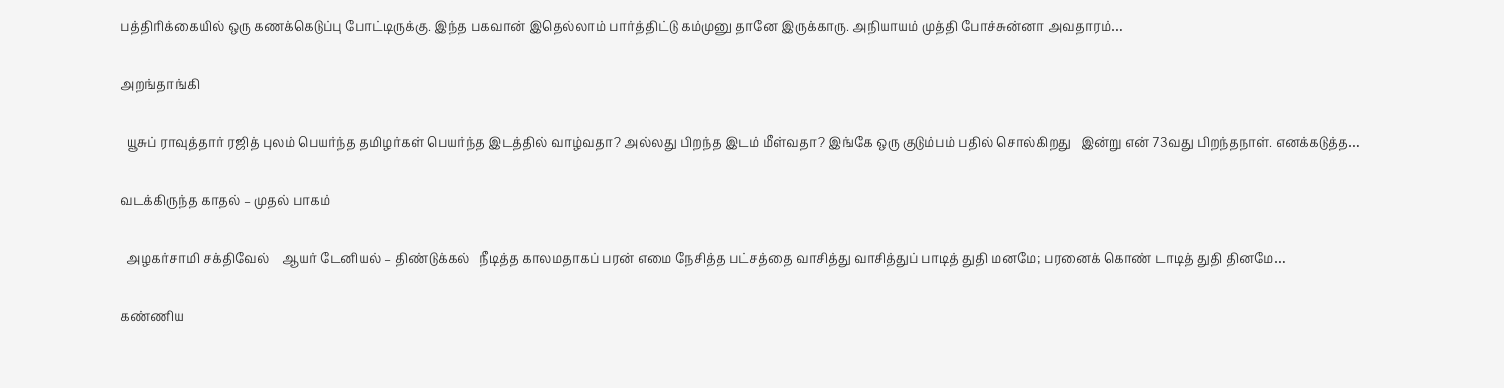பத்திரிக்கையில் ஒரு கணக்கெடுப்பு போட்டிருக்கு. இந்த பகவான் ‌இதெல்லாம் பார்த்திட்டு கம்முனு தானே இருக்காரு. அநியாயம் முத்தி போச்சுன்னா அவதாரம்…

அறங்தாங்கி

  யூசுப் ராவுத்தார் ரஜித் புலம் பெயர்ந்த தமிழர்கள் பெயர்ந்த இடத்தில் வாழ்வதா? அல்லது பிறந்த இடம் மீள்வதா? இங்கே ஒரு குடும்பம் பதில் சொல்கிறது   இன்று என் 73வது பிறந்தநாள். எனக்கடுத்த…

வடக்கிருந்த காதல் – முதல் பாகம்

  அழகர்சாமி சக்திவேல்    ஆயர் டேனியல் – திண்டுக்கல்   நீடித்த காலமதாகப் பரன் எமை நேசித்த பட்சத்தை வாசித்து வாசித்துப் பாடித் துதி மனமே; பரனைக் கொண் டாடித் துதி தினமே…

கண்ணிய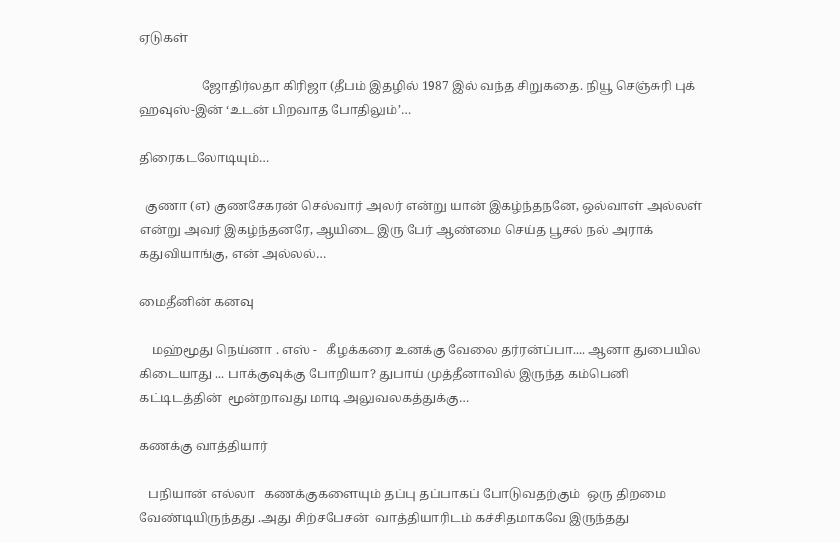ஏடுகள்

                    ஜோதிர்லதா கிரிஜா (தீபம் இதழில் 1987 இல் வந்த சிறுகதை. நியூ செஞ்சுரி புக் ஹவுஸ்-இன் ‘உடன் பிறவாத போதிலும்’…

திரைகடலோடியும்…

  குணா (எ) குணசேகரன் செல்வார் அலர் என்று யான் இகழ்ந்தநனே, ஒல்வாள் அல்லள் என்று அவர் இகழ்ந்தனரே, ஆயிடை இரு பேர் ஆண்மை செய்த பூசல் நல் அராக் கதுவியாங்கு, என் அல்லல்…

மைதீனின் கனவு

    மஹ்மூது நெய்னா . எஸ் -   கீழக்கரை உனக்கு வேலை தர்ரன்ப்பா.... ஆனா துபையில கிடையாது ... பாக்குவுக்கு போறியா? துபாய் முத்தீனாவில் இருந்த கம்பெனி கட்டிடத்தின்  மூன்றாவது மாடி அலுவலகத்துக்கு…

கணக்கு வாத்தியார்

   பநியான் எல்லா   கணக்குகளையும் தப்பு தப்பாகப் போடுவதற்கும்  ஒரு திறமை வேண்டியிருந்தது .அது சிற்சபேசன்  வாத்தியாரிடம் கச்சிதமாகவே இருந்தது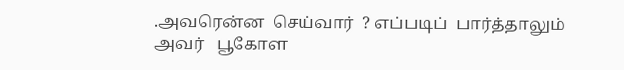.அவரென்ன  செய்வார்  ? எப்படிப்  பார்த்தாலும்  அவர்   பூகோள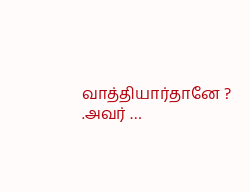வாத்தியார்தானே ? .அவர் …